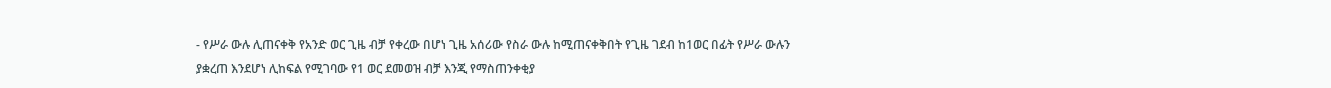- የሥራ ውሉ ሊጠናቀቅ የአንድ ወር ጊዜ ብቻ የቀረው በሆነ ጊዜ አሰሪው የስራ ውሉ ከሚጠናቀቅበት የጊዜ ገደብ ከ1ወር በፊት የሥራ ውሉን ያቋረጠ እንደሆነ ሊከፍል የሚገባው የ1 ወር ደመወዝ ብቻ እንጂ የማስጠንቀቂያ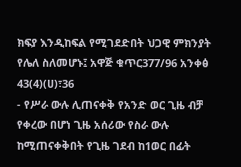ክፍያ እንዲከፍል የሚገደድበት ህጋዊ ምክንያት የሌለ ስለመሆኑ፤ አዋጅ ቁጥር377/96 አንቀፅ 43(4)(ሀ)፣36
- የሥራ ውሉ ሊጠናቀቅ የአንድ ወር ጊዜ ብቻ የቀረው በሆነ ጊዜ አሰሪው የስራ ውሉ ከሚጠናቀቅበት የጊዜ ገደብ ከ1ወር በፊት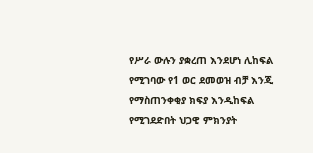የሥራ ውሉን ያቋረጠ እንደሆነ ሊከፍል የሚገባው የ1 ወር ደመወዝ ብቻ እንጂ የማስጠንቀቂያ ክፍያ እንዲከፍል የሚገደድበት ህጋዊ ምክንያት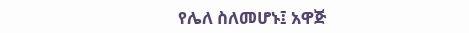የሌለ ስለመሆኑ፤ አዋጅ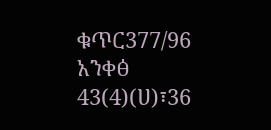ቁጥር377/96 አንቀፅ 43(4)(ሀ)፣36